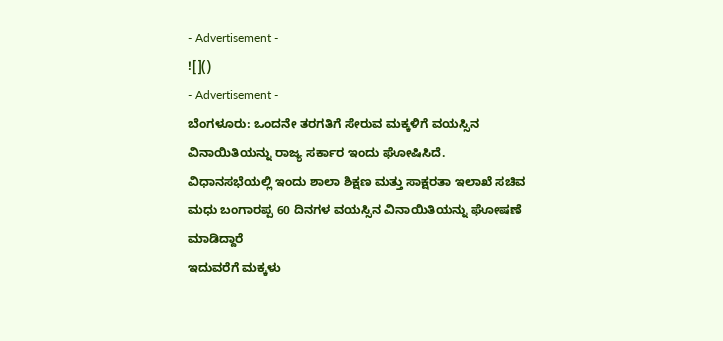- Advertisement -
![]()
- Advertisement -
ಬೆಂಗಳೂರು: ಒಂದನೇ ತರಗತಿಗೆ ಸೇರುವ ಮಕ್ಕಳಿಗೆ ವಯಸ್ಸಿನ ವಿನಾಯಿತಿಯನ್ನು ರಾಜ್ಯ ಸರ್ಕಾರ ಇಂದು ಘೋಷಿಸಿದೆ.
ವಿಧಾನಸಭೆಯಲ್ಲಿ ಇಂದು ಶಾಲಾ ಶಿಕ್ಷಣ ಮತ್ತು ಸಾಕ್ಷರತಾ ಇಲಾಖೆ ಸಚಿವ ಮಧು ಬಂಗಾರಪ್ಪ 60 ದಿನಗಳ ವಯಸ್ಸಿನ ವಿನಾಯಿತಿಯನ್ನು ಘೋಷಣೆ ಮಾಡಿದ್ದಾರೆ
ಇದುವರೆಗೆ ಮಕ್ಕಳು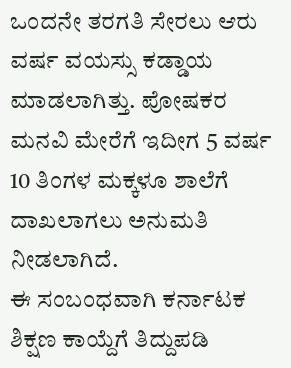ಒಂದನೇ ತರಗತಿ ಸೇರಲು ಆರು ವರ್ಷ ವಯಸ್ಸು ಕಡ್ಡಾಯ ಮಾಡಲಾಗಿತ್ತು. ಪೋಷಕರ ಮನವಿ ಮೇರೆಗೆ ಇದೀಗ 5 ವರ್ಷ 10 ತಿಂಗಳ ಮಕ್ಕಳೂ ಶಾಲೆಗೆ ದಾಖಲಾಗಲು ಅನುಮತಿ ನೀಡಲಾಗಿದೆ.
ಈ ಸಂಬಂಧವಾಗಿ ಕರ್ನಾಟಕ ಶಿಕ್ಷಣ ಕಾಯ್ದೆಗೆ ತಿದ್ದುಪಡಿ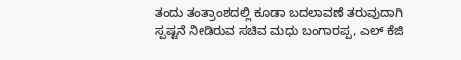ತಂದು ತಂತ್ರಾಂಶದಲ್ಲಿ ಕೂಡಾ ಬದಲಾವಣೆ ತರುವುದಾಗಿ ಸ್ಪಷ್ಟನೆ ನೀಡಿರುವ ಸಚಿವ ಮಧು ಬಂಗಾರಪ್ಪ, ಎಲ್ ಕೆಜಿ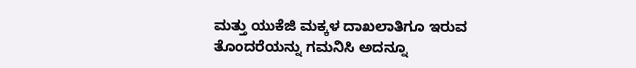ಮತ್ತು ಯುಕೆಜಿ ಮಕ್ಕಳ ದಾಖಲಾತಿಗೂ ಇರುವ ತೊಂದರೆಯನ್ನು ಗಮನಿಸಿ ಅದನ್ನೂ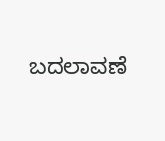ಬದಲಾವಣೆ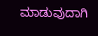ಮಾಡುವುದಾಗಿ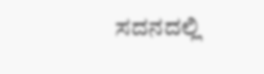ಸದನದಲ್ಲಿ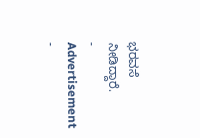ಭರವಸೆ ನೀಡಿದ್ದಾರೆ.
- Advertisement -